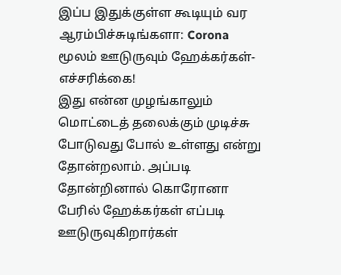இப்ப இதுக்குள்ள கூடியும் வர ஆரம்பிச்சுடிங்களா: Corona மூலம் ஊடுருவும் ஹேக்கர்கள்- எச்சரிக்கை!
இது என்ன முழங்காலும் மொட்டைத் தலைக்கும் முடிச்சு போடுவது போல் உள்ளது என்று தோன்றலாம். அப்படி தோன்றினால் கொரோனா பேரில் ஹேக்கர்கள் எப்படி ஊடுருவுகிறார்கள்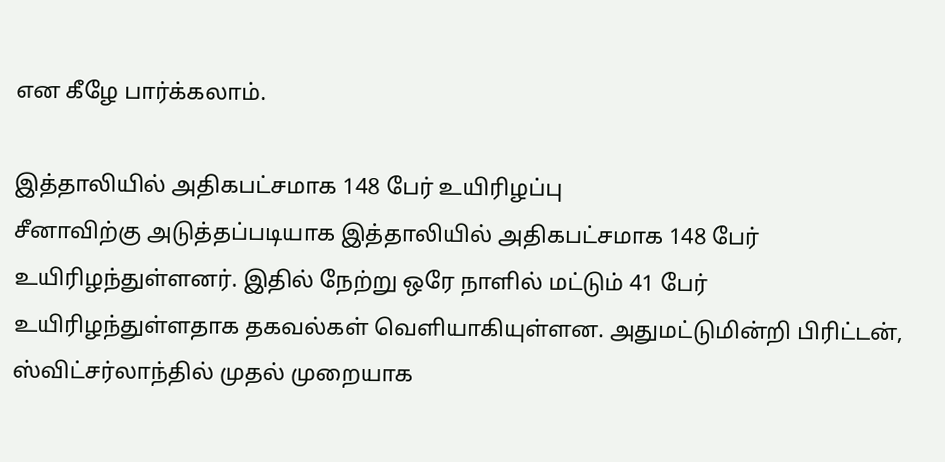என கீழே பார்க்கலாம்.

இத்தாலியில் அதிகபட்சமாக 148 பேர் உயிரிழப்பு
சீனாவிற்கு அடுத்தப்படியாக இத்தாலியில் அதிகபட்சமாக 148 பேர் உயிரிழந்துள்ளனர். இதில் நேற்று ஒரே நாளில் மட்டும் 41 பேர் உயிரிழந்துள்ளதாக தகவல்கள் வெளியாகியுள்ளன. அதுமட்டுமின்றி பிரிட்டன், ஸ்விட்சர்லாந்தில் முதல் முறையாக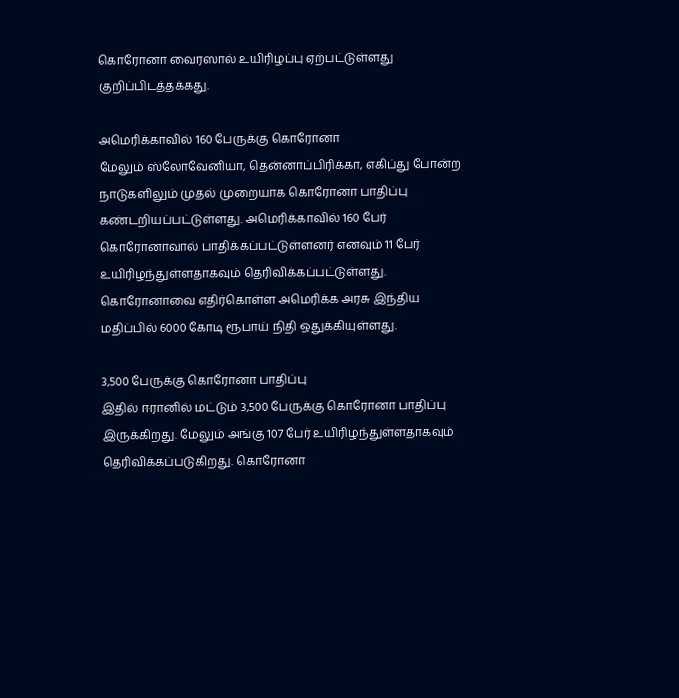கொரோனா வைரஸால் உயிரிழப்பு ஏற்பட்டுள்ளது குறிப்பிடத்தக்கது.

அமெரிக்காவில் 160 பேருக்கு கொரோனா
மேலும் ஸ்லோவேனியா, தென்னாப்பிரிக்கா, எகிப்து போன்ற நாடுகளிலும் முதல் முறையாக கொரோனா பாதிப்பு கண்டறியப்பட்டுள்ளது. அமெரிக்காவில் 160 பேர் கொரோனாவால் பாதிக்கப்பட்டுள்ளனர் எனவும் 11 பேர் உயிரிழந்துள்ளதாகவும் தெரிவிக்கப்பட்டுள்ளது. கொரோனாவை எதிர்கொள்ள அமெரிக்க அரசு இந்திய மதிப்பில் 6000 கோடி ரூபாய் நிதி ஒதுக்கியுள்ளது.

3,500 பேருக்கு கொரோனா பாதிப்பு
இதில் ஈரானில் மட்டும் 3,500 பேருக்கு கொரோனா பாதிப்பு இருக்கிறது. மேலும் அங்கு 107 பேர் உயிரிழந்துள்ளதாகவும் தெரிவிக்கப்படுகிறது. கொரோனா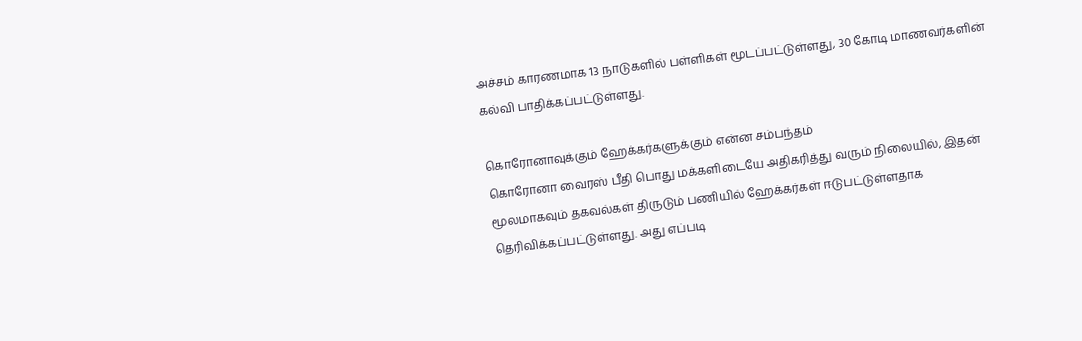அச்சம் காரணமாக 13 நாடுகளில் பள்ளிகள் மூடப்பட்டுள்ளது, 30 கோடி மாணவர்களின் கல்வி பாதிக்கப்பட்டுள்ளது.

கொரோனாவுக்கும் ஹேக்கர்களுக்கும் என்ன சம்பந்தம்
கொரோனா வைரஸ் பீதி பொது மக்களிடையே அதிகரித்து வரும் நிலையில், இதன் மூலமாகவும் தகவல்கள் திருடும் பணியில் ஹேக்கர்கள் ஈடுபட்டுள்ளதாக தெரிவிக்கப்பட்டுள்ளது. அது எப்படி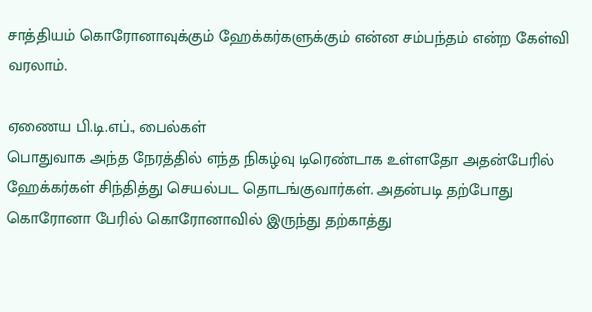சாத்தியம் கொரோனாவுக்கும் ஹேக்கர்களுக்கும் என்ன சம்பந்தம் என்ற கேள்வி வரலாம்.

ஏணைய பி.டி.எப்., பைல்கள்
பொதுவாக அந்த நேரத்தில் எந்த நிகழ்வு டிரெண்டாக உள்ளதோ அதன்பேரில் ஹேக்கர்கள் சிந்தித்து செயல்பட தொடங்குவார்கள். அதன்படி தற்போது கொரோனா பேரில் கொரோனாவில் இருந்து தற்காத்து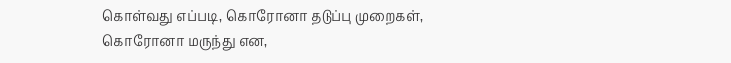கொள்வது எப்படி, கொரோனா தடுப்பு முறைகள், கொரோனா மருந்து என,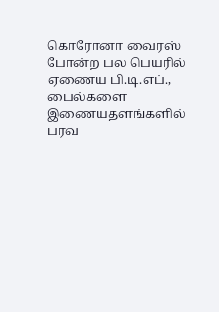கொரோனா வைரஸ் போன்ற பல பெயரில் ஏணைய பி.டி.எப்., பைல்களை இணையதளங்களில் பரவ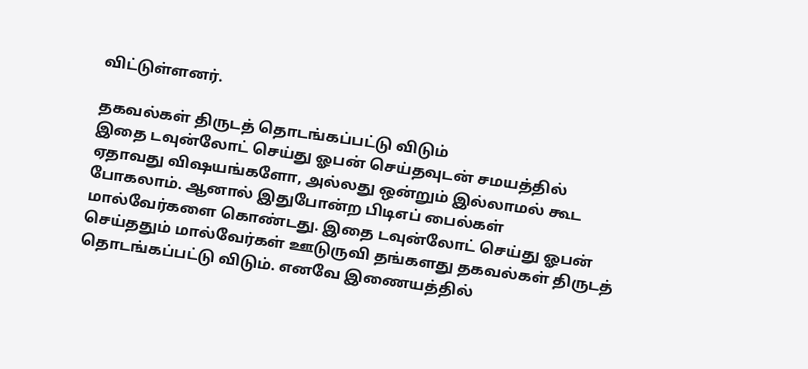விட்டுள்ளனர்.

தகவல்கள் திருடத் தொடங்கப்பட்டு விடும்
இதை டவுன்லோட் செய்து ஓபன் செய்தவுடன் சமயத்தில் ஏதாவது விஷயங்களோ, அல்லது ஒன்றும் இல்லாமல் கூட போகலாம். ஆனால் இதுபோன்ற பிடிஎப் பைல்கள் மால்வேர்களை கொண்டது. இதை டவுன்லோட் செய்து ஓபன் செய்ததும் மால்வேர்கள் ஊடுருவி தங்களது தகவல்கள் திருடத் தொடங்கப்பட்டு விடும். எனவே இணையத்தில்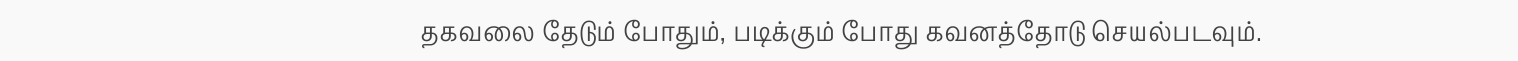தகவலை தேடும் போதும், படிக்கும் போது கவனத்தோடு செயல்படவும்.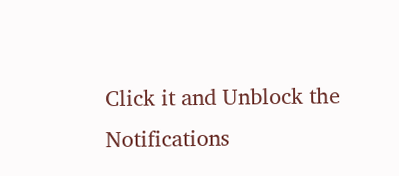Click it and Unblock the Notifications